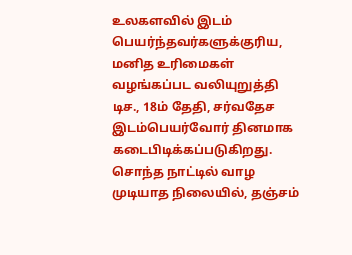உலகளவில் இடம் பெயர்ந்தவர்களுக்குரிய, மனித உரிமைகள் வழங்கப்பட வலியுறுத்தி டிச., 18ம் தேதி, சர்வதேச இடம்பெயர்வோர் தினமாக கடைபிடிக்கப்படுகிறது.
சொந்த நாட்டில் வாழ முடியாத நிலையில், தஞ்சம்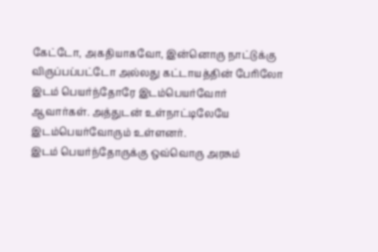கேட்டோ, அகதியாகவோ, இன்னொரு நாட்டுக்கு விருப்பப்பட்டோ அல்லது கட்டாயத்தின் பேரிலோ இடம் பெயர்ந்தோரே இடம்பெயர்வோர் ஆவார்கள். அத்துடன் உள்நாட்டிலேயே இடம்பெயர்வோரும் உள்ளனர்.
இடம் பெயர்ந்தோருக்கு ஒவ்வொரு அரசும்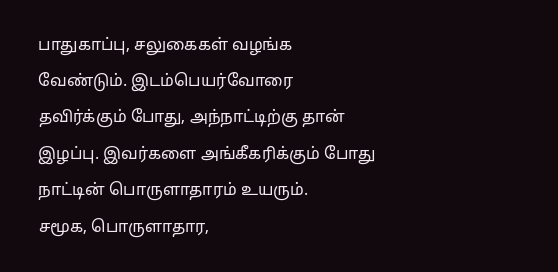பாதுகாப்பு, சலுகைகள் வழங்க வேண்டும். இடம்பெயர்வோரை தவிர்க்கும் போது, அந்நாட்டிற்கு தான் இழப்பு. இவர்களை அங்கீகரிக்கும் போது நாட்டின் பொருளாதாரம் உயரும்.
சமூக, பொருளாதார,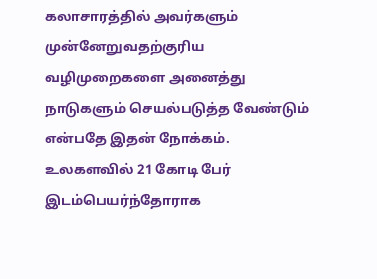கலாசாரத்தில் அவர்களும் முன்னேறுவதற்குரிய வழிமுறைகளை அனைத்து நாடுகளும் செயல்படுத்த வேண்டும் என்பதே இதன் நோக்கம். உலகளவில் 21 கோடி பேர் இடம்பெயர்ந்தோராக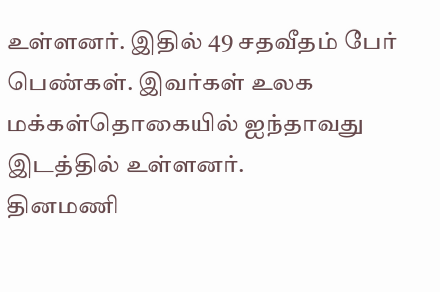உள்ளனர். இதில் 49 சதவீதம் பேர் பெண்கள். இவர்கள் உலக மக்கள்தொகையில் ஐந்தாவது இடத்தில் உள்ளனர்.
தினமணி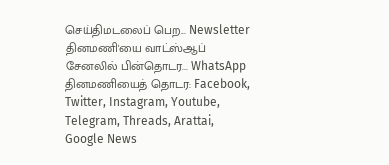செய்திமடலைப் பெற... Newsletter
தினமணி'யை வாட்ஸ்ஆப் சேனலில் பின்தொடர... WhatsApp
தினமணியைத் தொடர: Facebook, Twitter, Instagram, Youtube, Telegram, Threads, Arattai, Google News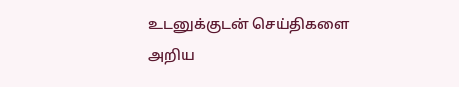உடனுக்குடன் செய்திகளை அறிய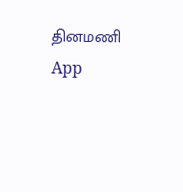தினமணி App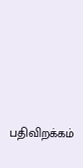பதிவிறக்கம்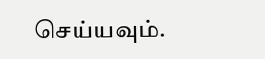செய்யவும்.